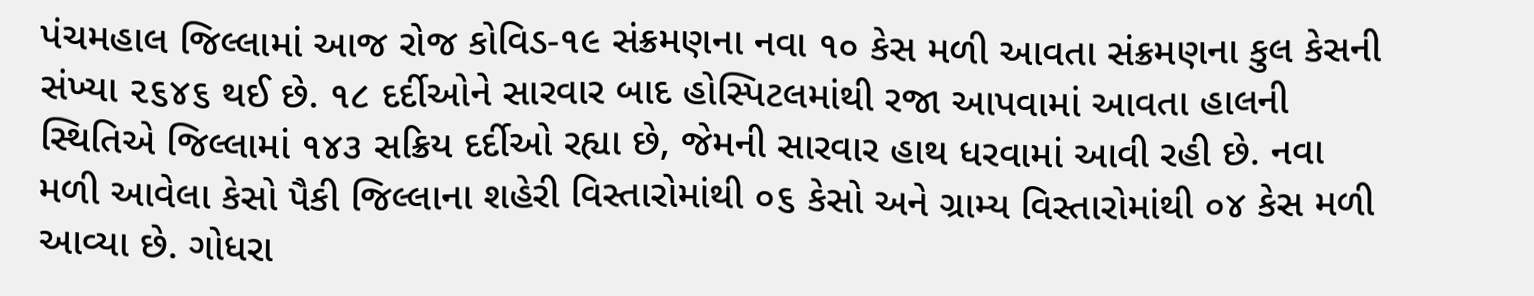પંચમહાલ જિલ્લામાં આજ રોજ કોવિડ-૧૯ સંક્રમણના નવા ૧૦ કેસ મળી આવતા સંક્રમણના કુલ કેસની સંખ્યા ૨૬૪૬ થઈ છે. ૧૮ દર્દીઓને સારવાર બાદ હોસ્પિટલમાંથી રજા આપવામાં આવતા હાલની સ્થિતિએ જિલ્લામાં ૧૪૩ સક્રિય દર્દીઓ રહ્યા છે, જેમની સારવાર હાથ ધરવામાં આવી રહી છે. નવા મળી આવેલા કેસો પૈકી જિલ્લાના શહેરી વિસ્તારોમાંથી ૦૬ કેસો અને ગ્રામ્ય વિસ્તારોમાંથી ૦૪ કેસ મળી આવ્યા છે. ગોધરા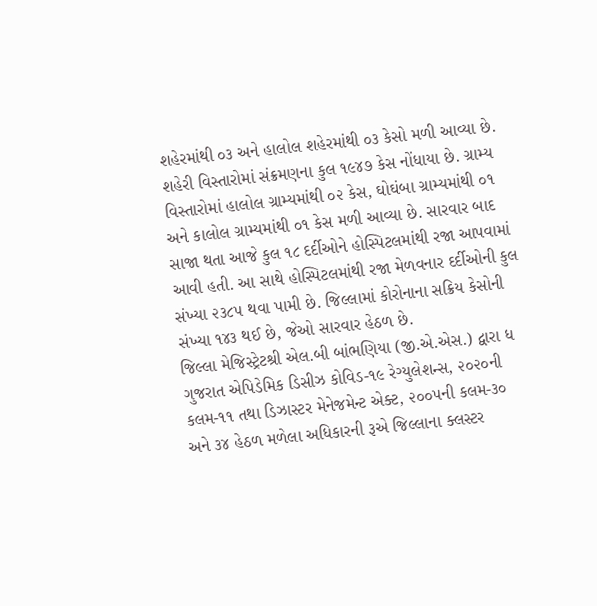શહેરમાંથી ૦૩ અને હાલોલ શહેરમાંથી ૦૩ કેસો મળી આવ્યા છે. શહેરી વિસ્તારોમાં સંક્રમણના કુલ ૧૯૪૭ કેસ નોંધાયા છે. ગ્રામ્ય વિસ્તારોમાં હાલોલ ગ્રામ્યમાંથી ૦૨ કેસ, ઘોઘંબા ગ્રામ્યમાંથી ૦૧ અને કાલોલ ગ્રામ્યમાંથી ૦૧ કેસ મળી આવ્યા છે. સારવાર બાદ સાજા થતા આજે કુલ ૧૮ દર્દીઓને હોસ્પિટલમાંથી રજા આપવામાં આવી હતી. આ સાથે હોસ્પિટલમાંથી રજા મેળવનાર દર્દીઓની કુલ સંખ્યા ૨૩૮૫ થવા પામી છે. જિલ્લામાં કોરોનાના સક્રિય કેસોની સંખ્યા ૧૪૩ થઈ છે, જેઓ સારવાર હેઠળ છે.
જિલ્લા મેજિસ્ટ્રેટશ્રી એલ.બી બાંભણિયા (જી.એ.એસ.) દ્વારા ધ ગુજરાત એપિડેમિક ડિસીઝ કોવિડ-૧૯ રેગ્યુલેશન્સ, ૨૦૨૦ની કલમ-૧૧ તથા ડિઝાસ્ટર મેનેજમેન્ટ એક્ટ, ૨૦૦૫ની કલમ-૩૦ અને ૩૪ હેઠળ મળેલા અધિકારની રૂએ જિલ્લાના ક્લસ્ટર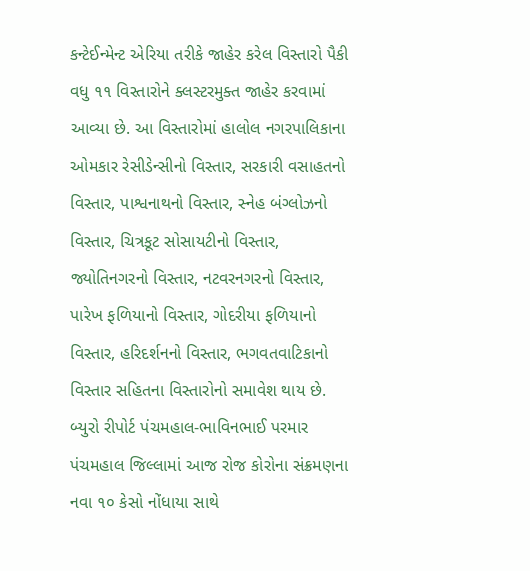કન્ટેઈન્મેન્ટ એરિયા તરીકે જાહેર કરેલ વિસ્તારો પૈકી વધુ ૧૧ વિસ્તારોને ક્લસ્ટરમુક્ત જાહેર કરવામાં આવ્યા છે. આ વિસ્તારોમાં હાલોલ નગરપાલિકાના ઓમકાર રેસીડેન્સીનો વિસ્તાર, સરકારી વસાહતનો વિસ્તાર, પાશ્વનાથનો વિસ્તાર, સ્નેહ બંગ્લોઝનો વિસ્તાર, ચિત્રકૂટ સોસાયટીનો વિસ્તાર, જ્યોતિનગરનો વિસ્તાર, નટવરનગરનો વિસ્તાર, પારેખ ફળિયાનો વિસ્તાર, ગોદરીયા ફળિયાનો વિસ્તાર, હરિદર્શનનો વિસ્તાર, ભગવતવાટિકાનો વિસ્તાર સહિતના વિસ્તારોનો સમાવેશ થાય છે.
બ્યુરો રીપોર્ટ પંચમહાલ-ભાવિનભાઈ પરમાર
પંચમહાલ જિલ્લામાં આજ રોજ કોરોના સંક્રમણના નવા ૧૦ કેસો નોંધાયા સાથે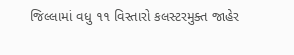જિલ્લામાં વધુ ૧૧ વિસ્તારો કલસ્ટરમુક્ત જાહેર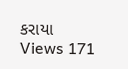કરાયા
Views 171